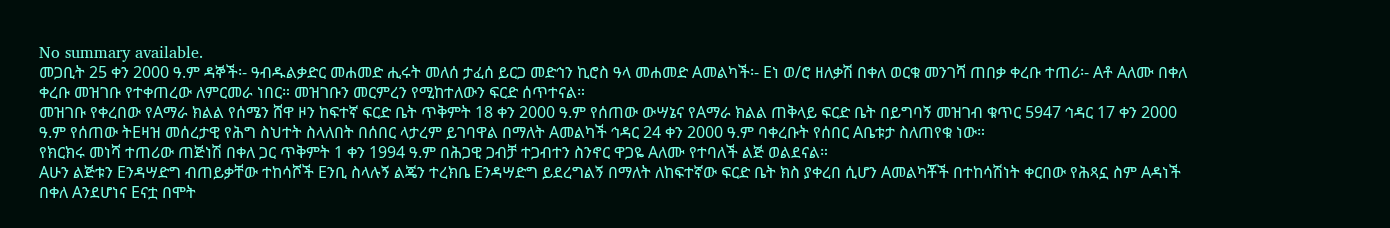No summary available.
መጋቢት 25 ቀን 2000 ዓ.ም ዳኞች፡- ዓብዱልቃድር መሐመድ ሒሩት መለሰ ታፈሰ ይርጋ መድኅን ኪሮስ ዓላ መሐመድ Aመልካች፡- Eነ ወ/ሮ ዘለቃሽ በቀለ ወርቁ መንገሻ ጠበቃ ቀረቡ ተጠሪ፡- Aቶ Aለሙ በቀለ ቀረቡ መዝገቡ የተቀጠረው ለምርመራ ነበር። መዝገቡን መርምረን የሚከተለውን ፍርድ ሰጥተናል።
መዝገቡ የቀረበው የAማራ ክልል የሰሜን ሸዋ ዞን ከፍተኛ ፍርድ ቤት ጥቅምት 18 ቀን 2000 ዓ.ም የሰጠው ውሣኔና የAማራ ክልል ጠቅላይ ፍርድ ቤት በይግባኝ መዝገብ ቁጥር 5947 ኅዳር 17 ቀን 2000 ዓ.ም የሰጠው ትEዛዝ መሰረታዊ የሕግ ስህተት ስላለበት በሰበር ላታረም ይገባዋል በማለት Aመልካች ኅዳር 24 ቀን 2000 ዓ.ም ባቀረቡት የሰበር Aቤቱታ ስለጠየቁ ነው።
የክርክሩ መነሻ ተጠሪው ጠጅነሽ በቀለ ጋር ጥቅምት 1 ቀን 1994 ዓ.ም በሕጋዊ ጋብቻ ተጋብተን ስንኖር ዋጋዬ Aለሙ የተባለች ልጅ ወልደናል።
Aሁን ልጅቱን Eንዳሣድግ ብጠይቃቸው ተከሳሾች Eንቢ ስላሉኝ ልጄን ተረክቤ Eንዳሣድግ ይደረግልኝ በማለት ለከፍተኛው ፍርድ ቤት ክስ ያቀረበ ሲሆን Aመልካቾች በተከሳሽነት ቀርበው የሕጻኗ ስም Aዳነች በቀለ Aንደሆነና Eናቷ በሞት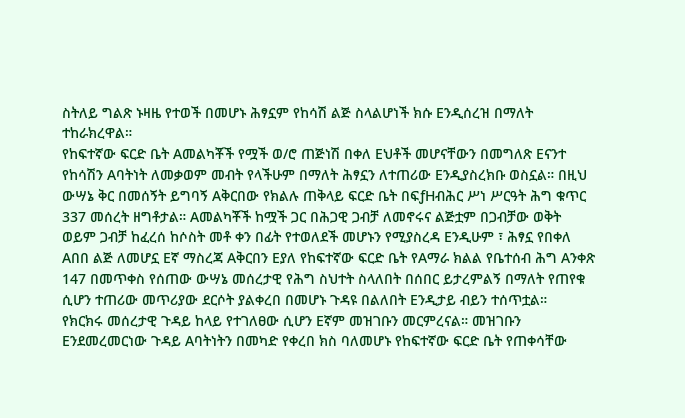ስትለይ ግልጽ ኑዛዜ የተወች በመሆኑ ሕፃኗም የከሳሽ ልጅ ስላልሆነች ክሱ Eንዲሰረዝ በማለት ተከራክረዋል።
የከፍተኛው ፍርድ ቤት Aመልካቾች የሟች ወ/ሮ ጠጅነሽ በቀለ Eህቶች መሆናቸውን በመግለጽ Eናንተ የከሳሽን Aባትነት ለመቃወም መብት የላችሁም በማለት ሕፃኗን ለተጠሪው Eንዲያስረክቡ ወስኗል። በዚህ ውሣኔ ቅር በመሰኝት ይግባኝ Aቅርበው የክልሉ ጠቅላይ ፍርድ ቤት በፍƒHብሕር ሥነ ሥርዓት ሕግ ቁጥር 337 መሰረት ዘግቶታል። Aመልካቾች ከሟች ጋር በሕጋዊ ጋብቻ ለመኖሩና ልጅቷም በጋብቻው ወቅት ወይም ጋብቻ ከፈረሰ ከሶስት መቶ ቀን በፊት የተወለደች መሆኑን የሚያስረዳ Eንዲሁም ፣ ሕፃኗ የበቀለ Aበበ ልጅ ለመሆኗ Eኛ ማስረጃ Aቅርበን Eያለ የከፍተኛው ፍርድ ቤት የAማራ ክልል የቤተሰብ ሕግ Aንቀጽ 147 በመጥቀስ የሰጠው ውሣኔ መሰረታዊ የሕግ ስህተት ስላለበት በሰበር ይታረምልኝ በማለት የጠየቁ ሲሆን ተጠሪው መጥሪያው ደርሶት ያልቀረበ በመሆኑ ጉዳዩ በልለበት Eንዲታይ ብይን ተሰጥቷል።
የክርክሩ መሰረታዊ ጉዳይ ከላይ የተገለፀው ሲሆን Eኛም መዝገቡን መርምረናል። መዝገቡን Eንደመረመርነው ጉዳይ Aባትነትን በመካድ የቀረበ ክስ ባለመሆኑ የከፍተኛው ፍርድ ቤት የጠቀሳቸው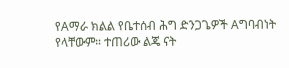የAማራ ክልል የቤተሰብ ሕግ ድንጋጌዎች Aግባብነት የላቸውም። ተጠሪው ልጄ ናት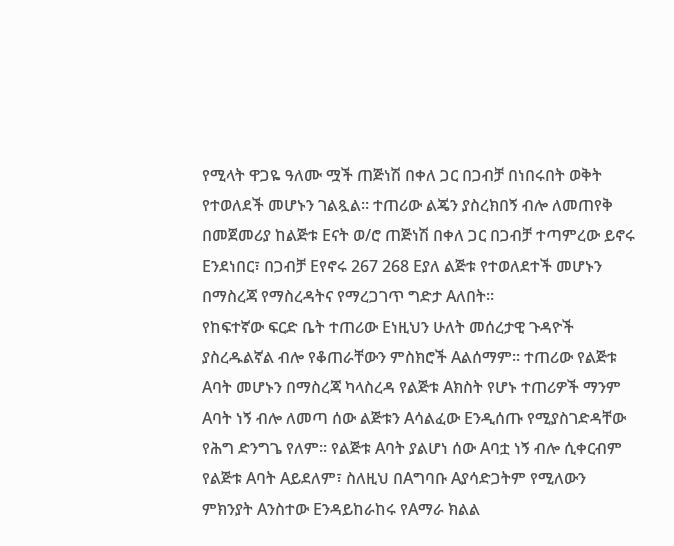የሚላት ዋጋዬ ዓለሙ ሟች ጠጅነሽ በቀለ ጋር በጋብቻ በነበሩበት ወቅት የተወለደች መሆኑን ገልጿል። ተጠሪው ልጄን ያስረክበኝ ብሎ ለመጠየቅ በመጀመሪያ ከልጅቱ Eናት ወ/ሮ ጠጅነሽ በቀለ ጋር በጋብቻ ተጣምረው ይኖሩ Eንደነበር፣ በጋብቻ Eየኖሩ 267 268 Eያለ ልጅቱ የተወለደተች መሆኑን በማስረጃ የማስረዳትና የማረጋገጥ ግድታ Aለበት።
የከፍተኛው ፍርድ ቤት ተጠሪው Eነዚህን ሁለት መሰረታዊ ጉዳዮች ያስረዱልኛል ብሎ የቆጠራቸውን ምስክሮች Aልሰማም። ተጠሪው የልጅቱ Aባት መሆኑን በማስረጃ ካላስረዳ የልጅቱ Aክስት የሆኑ ተጠሪዎች ማንም Aባት ነኝ ብሎ ለመጣ ሰው ልጅቱን Aሳልፈው Eንዲሰጡ የሚያስገድዳቸው የሕግ ድንግጌ የለም። የልጅቱ Aባት ያልሆነ ሰው Aባቷ ነኝ ብሎ ሲቀርብም የልጅቱ Aባት Aይደለም፣ ስለዚህ በAግባቡ Aያሳድጋትም የሚለውን ምክንያት Aንስተው Eንዳይከራከሩ የAማራ ክልል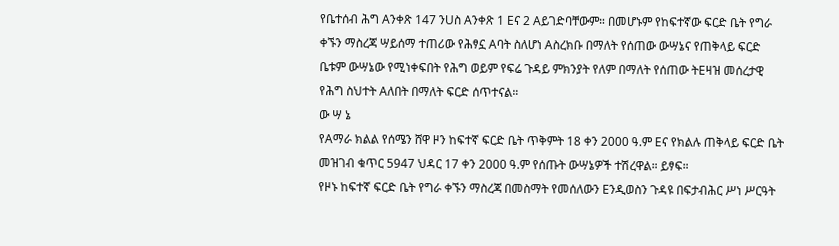የቤተሰብ ሕግ Aንቀጽ 147 ንUስ Aንቀጽ 1 Eና 2 Aይገድባቸውም። በመሆኑም የከፍተኛው ፍርድ ቤት የግራ ቀኙን ማስረጃ ሣይሰማ ተጠሪው የሕፃኗ Aባት ስለሆነ Aስረክቡ በማለት የሰጠው ውሣኔና የጠቅላይ ፍርድ ቤቱም ውሣኔው የሚነቀፍበት የሕግ ወይም የፍሬ ጉዳይ ምክንያት የለም በማለት የሰጠው ትEዛዝ መሰረታዊ የሕግ ስህተት Aለበት በማለት ፍርድ ሰጥተናል።
ው ሣ ኔ
የAማራ ክልል የሰሜን ሸዋ ዞን ከፍተኛ ፍርድ ቤት ጥቅምት 18 ቀን 2000 ዓ.ም Eና የክልሉ ጠቅላይ ፍርድ ቤት መዝገብ ቁጥር 5947 ህዳር 17 ቀን 2000 ዓ.ም የሰጡት ውሣኔዎች ተሽረዋል። ይፃፍ።
የዞኑ ከፍተኛ ፍርድ ቤት የግራ ቀኙን ማስረጃ በመስማት የመሰለውን Eንዲወስን ጉዳዩ በፍታብሕር ሥነ ሥርዓት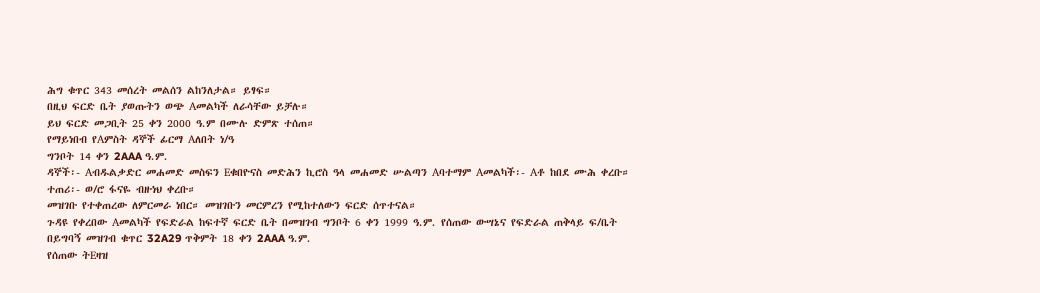ሕግ ቁጥር 343 መሰረት መልሰን ልከንለታል። ይፃፍ።
በዚህ ፍርድ ቤት ያወጡትን ወጭ Aመልካች ለራሳቸው ይቻሉ።
ይህ ፍርድ መጋቢት 25 ቀን 2000 ዓ.ም በሙሉ ድምጽ ተሰጠ።
የማይነበብ የAምስት ዳኞች ፊርማ Aለበት ነ/ዓ
ግንቦት 14 ቀን 2AAA ዓ.ም.
ዳኞች፡- Aብዱልቃድር መሐመድ መስፍን Eቁበዮናስ መድሕን ኪሮስ ዓላ መሐመድ ሡልጣን Aባተማም Aመልካች፡- Aቶ ከበደ ሙሕ ቀረቡ።
ተጠሪ፡- ወ/ሮ ፋናዬ ብዙነህ ቀረቡ።
መዝገቡ የተቀጠረው ለምርመራ ነበር። መዝገቡን መርምረን የሚከተለውን ፍርድ ሰጥተናል።
ጉዳዩ የቀረበው Aመልካች የፍድራል ከፍተኛ ፍርድ ቤት በመዝገብ ግንቦት 6 ቀን 1999 ዓ.ም. የሰጠው ውሣኔና የፍድራል ጠቅላይ ፍ/ቤት በይግባኝ መዝገብ ቁጥር 32A29 ጥቅምት 18 ቀን 2AAA ዓ.ም.
የሰጠው ትEዛዝ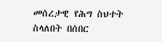መሰረታዊ የሕግ ስህተት ስላለበት በሰበር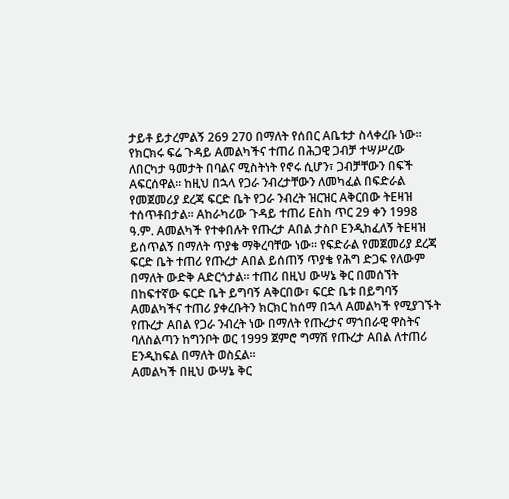ታይቶ ይታረምልኝ 269 270 በማለት የሰበር Aቤቱታ ስላቀረቡ ነው። የክርክሩ ፍሬ ጉዳይ Aመልካችና ተጠሪ በሕጋዊ ጋብቻ ተሣሥረው ለበርካታ ዓመታት በባልና ሚስትነት የኖሩ ሲሆን፣ ጋብቻቸውን በፍች Aፍርሰዋል። ከዚህ በኋላ የጋራ ንብረታቸውን ለመካፈል በፍድራል የመጀመሪያ ደረጃ ፍርድ ቤት የጋራ ንብረት ዝርዝር Aቅርበው ትEዛዝ ተሰጥቶበታል። Aከራካሪው ጉዳይ ተጠሪ Eስከ ጥር 29 ቀን 1998 ዓ.ም. Aመልካች የተቀበሉት የጡረታ Aበል ታስቦ Eንዲከፈለኝ ትEዛዝ ይሰጥልኝ በማለት ጥያቄ ማቅረባቸው ነው። የፍድራል የመጀመሪያ ደረጃ ፍርድ ቤት ተጠሪ የጡረታ Aበል ይሰጠኝ ጥያቄ የሕግ ድጋፍ የለውም በማለት ውድቅ Aድርጎታል። ተጠሪ በዚህ ውሣኔ ቅር በመሰኘት በከፍተኛው ፍርድ ቤት ይግባኝ Aቅርበው፣ ፍርድ ቤቱ በይግባኝ Aመልካችና ተጠሪ ያቀረቡትን ክርክር ከሰማ በኋላ Aመልካች የሚያገኙት የጡረታ Aበል የጋራ ንብረት ነው በማለት የጡረታና ማኀበራዊ ዋስትና ባለስልጣን ከግንቦት ወር 1999 ጀምሮ ግማሽ የጡረታ Aበል ለተጠሪ Eንዲከፍል በማለት ወስኗል።
Aመልካች በዚህ ውሣኔ ቅር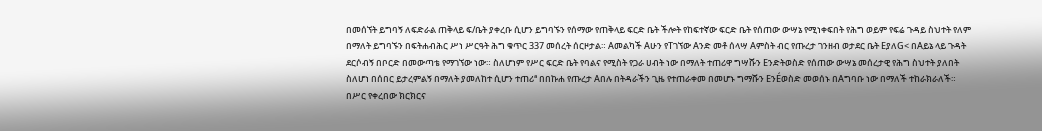በመሰኘት ይግባኝ ለፍድራል ጠቅላይ ፍ/ቤት ያቀረቡ ሲሆን ይግባኙን የሰማው የጠቅላይ ፍርድ ቤት ችሎት የከፍተኛው ፍርድ ቤት የሰጠው ውሣኔ የሚነቀፍበት የሕግ ወይም የፍሬ ጉዳይ ስህተት የለም በማለት ይግባኙን በፍትሐብሕር ሥነ ሥርዓት ሕግ ቁጥር 337 መሰረት ሰርዞታል። Aመልካች Aሁን የTገኘው Aንድ መቶ ሰላሣ Aምስት ብር የጡረታ ገንዘብ ወታደር ቤት EያለG< በAይኔ ላይ ጉዳት ደርሶብኝ በቦርድ በመውጣቴ የማገኘው ነው። ስለሆነም የሥር ፍርድ ቤት የባልና የሚስት የጋራ ሀብት ነው በማለት ተጠሪዋ ግሣሹን Eንድትወስድ የሰጠው ውሣኔ መሰረታዊ የሕግ ስህተት ያለበት ስለሆነ በሰበር ይታረምልኝ በማለት ያመለከተ ሲሆን ተጠሪª በበኩሐ የጡረታ Aበሉ በትዳራችን ጊዜ የተጠራቀመ በመሆኑ ግማሹን EንÉወስድ መወሰኑ በAግባቡ ነው በማለች ተከራክራለች።
በሥር የቀረበው ክርክርና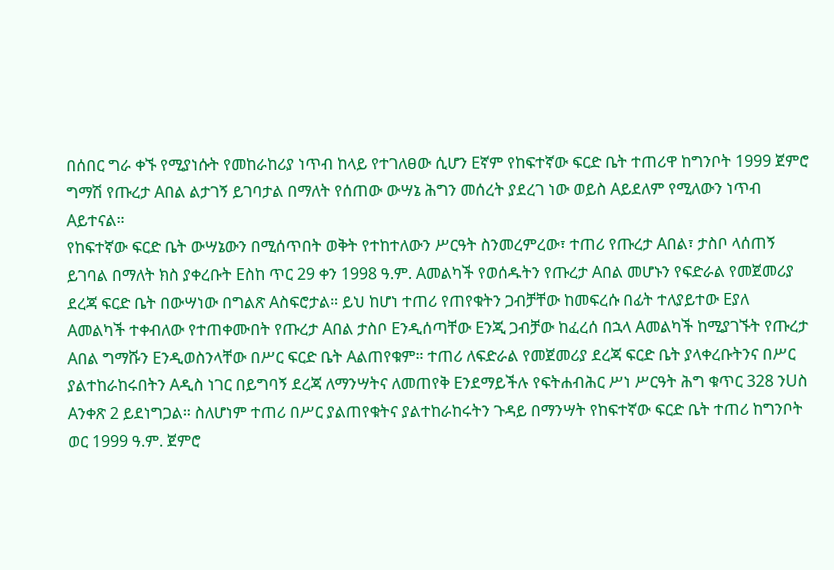በሰበር ግራ ቀኙ የሚያነሱት የመከራከሪያ ነጥብ ከላይ የተገለፀው ሲሆን Eኛም የከፍተኛው ፍርድ ቤት ተጠሪዋ ከግንቦት 1999 ጀምሮ ግማሽ የጡረታ Aበል ልታገኝ ይገባታል በማለት የሰጠው ውሣኔ ሕግን መሰረት ያደረገ ነው ወይስ Aይደለም የሚለውን ነጥብ Aይተናል።
የከፍተኛው ፍርድ ቤት ውሣኔውን በሚሰጥበት ወቅት የተከተለውን ሥርዓት ስንመረምረው፣ ተጠሪ የጡረታ Aበል፣ ታስቦ ላሰጠኝ ይገባል በማለት ክስ ያቀረቡት Eስከ ጥር 29 ቀን 1998 ዓ.ም. Aመልካች የወሰዱትን የጡረታ Aበል መሆኑን የፍድራል የመጀመሪያ ደረጃ ፍርድ ቤት በውሣነው በግልጽ Aስፍሮታል። ይህ ከሆነ ተጠሪ የጠየቁትን ጋብቻቸው ከመፍረሱ በፊት ተለያይተው Eያለ Aመልካች ተቀብለው የተጠቀሙበት የጡረታ Aበል ታስቦ Eንዲሰጣቸው Eንጂ ጋብቻው ከፈረሰ በኋላ Aመልካች ከሚያገኙት የጡረታ Aበል ግማሹን Eንዲወስንላቸው በሥር ፍርድ ቤት Aልጠየቁም። ተጠሪ ለፍድራል የመጀመሪያ ደረጃ ፍርድ ቤት ያላቀረቡትንና በሥር ያልተከራከሩበትን Aዲስ ነገር በይግባኝ ደረጃ ለማንሣትና ለመጠየቅ Eንደማይችሉ የፍትሐብሕር ሥነ ሥርዓት ሕግ ቁጥር 328 ንUስ Aንቀጽ 2 ይደነግጋል። ስለሆነም ተጠሪ በሥር ያልጠየቁትና ያልተከራከሩትን ጉዳይ በማንሣት የከፍተኛው ፍርድ ቤት ተጠሪ ከግንቦት ወር 1999 ዓ.ም. ጀምሮ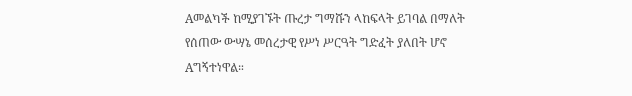Aመልካች ከሚያገኙት ጡረታ ግማሹን ላከፍላት ይገባል በማለት የሰጠው ውሣኔ መሰረታዊ የሥነ ሥርዓት ግድፈት ያለበት ሆኖ Aግኝተነዋል።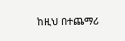ከዚህ በተጨማሪ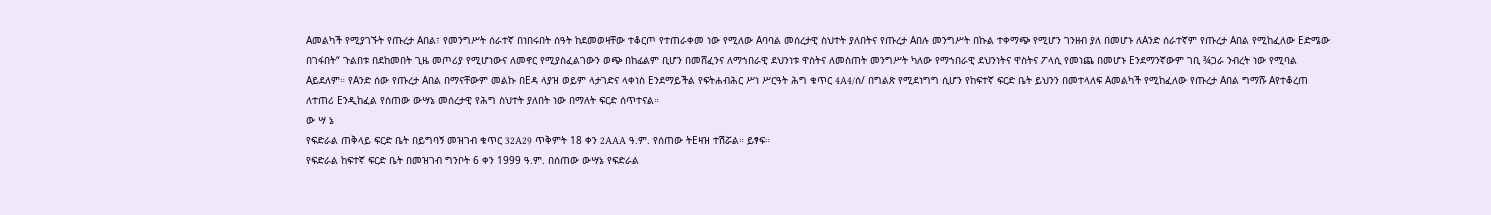Aመልካች የሚያገኙት የጡረታ Aበል፣ የመንግሥት ሰራተኛ በነበሩበት ሰዓት ከደመወዛቸው ተቆርጦ የተጠራቀመ ነው የሚለው Aባባል መሰረታዊ ስህተት ያለበትና የጡረታ Aበሉ መንግሥት በኩል ተቀማጭ የሚሆን ገንዘብ ያለ በመሆኑ ለAንድ ሰራተኛም የጡረታ Aበል የሚከፈለው Eድሜው በገፋበት“ ጉልበቱ በደከመበት ጊዜ መጦሪያ የሚሆነውና ለመኖር የሚያስፈልገውን ወጭ በከፊልም ቢሆን በመሸፈንና ለማኀበራዊ ደህንነቱ ዋስትና ለመስጠት መንግሥት ካለው የማኀበራዊ ደህንነትና ዋስትና ፖላሲ የመነጨ በመሆኑ Eንደማንኛውም ገቢ ¾ጋራ ንብረት ነው የሚባል Aይደለም። የAንድ ሰው የጡረታ Aበል በማናቸውም መልኩ በEዳ ላያዝ ወይም ላታገድና ላቀነስ Eንደማይችል የፍትሐብሕር ሥነ ሥርዓት ሕግ ቁጥር 4A4/ሰ/ በግልጽ የሚደነግግ ሲሆን የከፍተኛ ፍርድ ቤት ይህንን በመተላለፍ Aመልካች የሚከፈለው የጡረታ Aበል ግማሹ Aየተቆረጠ ለተጠሪ Eንዲከፈል የሰጠው ውሣኔ መሰረታዊ የሕግ ስህተት ያለበት ነው በማለት ፍርድ ሰጥተናል።
ው ሣ ኔ
የፍድራል ጠቅላይ ፍርድ ቤት በይግባኝ መዝገብ ቁጥር 32A29 ጥቅምት 18 ቀን 2AAA ዓ.ም. የሰጠው ትEዛዝ ተሽሯል። ይፃፍ።
የፍድራል ከፍተኛ ፍርድ ቤት በመዝገብ ግንቦት 6 ቀን 1999 ዓ.ም. በሰጠው ውሣኔ የፍድራል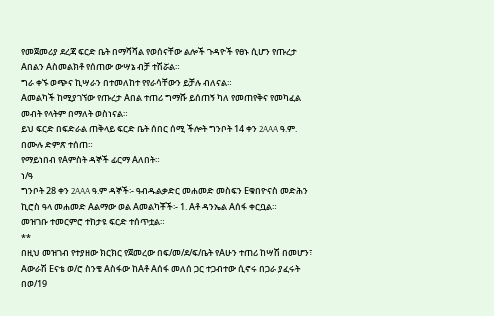የመጀመሪያ ደረጃ ፍርድ ቤት በማሻሻል የወሰናቸው ልሎች ጉዳዮች የፀኑ ሲሆን የጡረታ Aበልን Aስመልክቶ የሰጠው ውሣኔ ብቻ ተሽሯል።
ግራ ቀኙ ወጭና ኪሣራን በተመለከተ የየራሳቸውን ይቻሉ ብለናል።
Aመልካች ከሚያገኘው የጡረታ Aበል ተጠሪ ግማሹ ይሰጠኝ ካለ የመጠየቅና የመካፈል መብት የላትም በማለት ወስነናል።
ይህ ፍርድ በፍድራል ጠቅላይ ፍርድ ቤት ሰበር ሰሚ ችሎት ግንቦት 14 ቀን 2AAA ዓ.ም. በሙሉ ድምጽ ተሰጠ።
የማይነበብ የAምስት ዳኞች ፊርማ Aለበት።
ነ/ዓ
ግንቦት 28 ቀን 2AAA ዓ.ም ዳኞች፡- ዓብዱልቃድር መሐመድ መስፍን Eቁበዮናስ መድሕን ኪሮስ ዓላ መሐመድ Aልማው ወል Aመልካቾች፡- 1. Aቶ ዳንኤል Aሰፋ ቀርቧል።
መዝገቡ ተመርምሮ ተከታዩ ፍርድ ተሰጥቷል።
**
በዚህ መዝገብ የተያዘው ክርክር የጀመረው በፍ/መ/ደ/ፍ/ቤት የAሁን ተጠሪ ከሣሽ በመሆን፣ Aውራሽ Eናቴ ወ/ሮ ስንቄ Aስፋው ከAቶ Aሰፋ መለሰ ጋር ተጋብተው ሲኖሩ በጋራ ያፈሩት በወ/19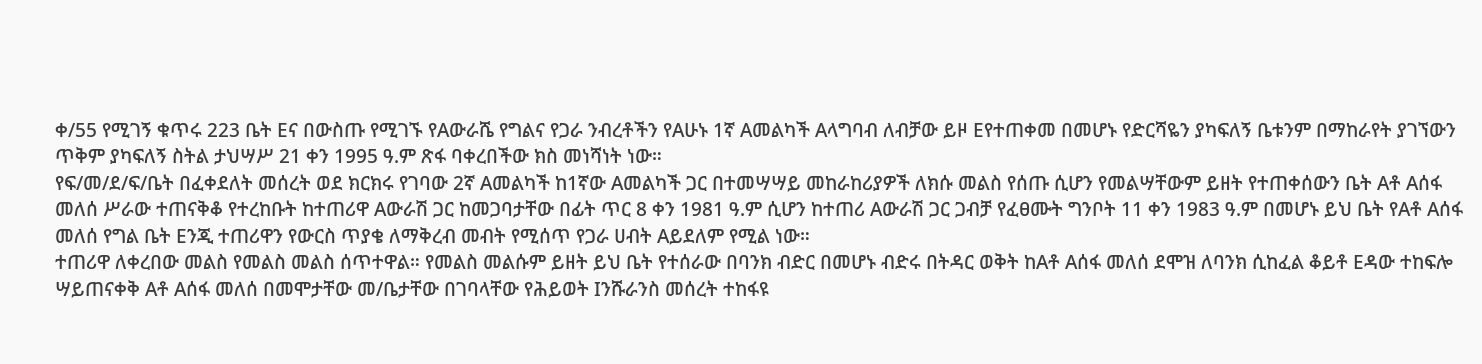ቀ/55 የሚገኝ ቁጥሩ 223 ቤት Eና በውስጡ የሚገኙ የAውራሼ የግልና የጋራ ንብረቶችን የAሁኑ 1ኛ Aመልካች Aላግባብ ለብቻው ይዞ Eየተጠቀመ በመሆኑ የድርሻዬን ያካፍለኝ ቤቱንም በማከራየት ያገኘውን ጥቅም ያካፍለኝ ስትል ታህሣሥ 21 ቀን 1995 ዓ.ም ጽፋ ባቀረበችው ክስ መነሻነት ነው።
የፍ/መ/ደ/ፍ/ቤት በፈቀደለት መሰረት ወደ ክርክሩ የገባው 2ኛ Aመልካች ከ1ኛው Aመልካች ጋር በተመሣሣይ መከራከሪያዎች ለክሱ መልስ የሰጡ ሲሆን የመልሣቸውም ይዘት የተጠቀሰውን ቤት Aቶ Aሰፋ መለሰ ሥራው ተጠናቅቆ የተረከቡት ከተጠሪዋ Aውራሽ ጋር ከመጋባታቸው በፊት ጥር 8 ቀን 1981 ዓ.ም ሲሆን ከተጠሪ Aውራሽ ጋር ጋብቻ የፈፀሙት ግንቦት 11 ቀን 1983 ዓ.ም በመሆኑ ይህ ቤት የAቶ Aሰፋ መለሰ የግል ቤት Eንጂ ተጠሪዋን የውርስ ጥያቄ ለማቅረብ መብት የሚሰጥ የጋራ ሀብት Aይደለም የሚል ነው።
ተጠሪዋ ለቀረበው መልስ የመልስ መልስ ሰጥተዋል። የመልስ መልሱም ይዘት ይህ ቤት የተሰራው በባንክ ብድር በመሆኑ ብድሩ በትዳር ወቅት ከAቶ Aሰፋ መለሰ ደሞዝ ለባንክ ሲከፈል ቆይቶ Eዳው ተከፍሎ ሣይጠናቀቅ Aቶ Aሰፋ መለሰ በመሞታቸው መ/ቤታቸው በገባላቸው የሕይወት Iንሹራንስ መሰረት ተከፋዩ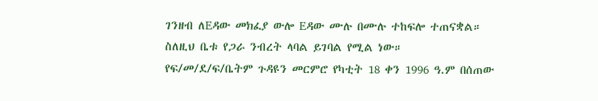ገንዘብ ለEዳው መክፈያ ውሎ Eዳው ሙሉ በሙሉ ተከፍሎ ተጠናቋል። ስለዚህ ቤቱ የጋራ ንብረት ላባል ይገባል የሚል ነው።
የፍ/መ/ደ/ፍ/ቤትም ጉዳዩን መርምሮ የካቲት 18 ቀን 1996 ዓ.ም በሰጠው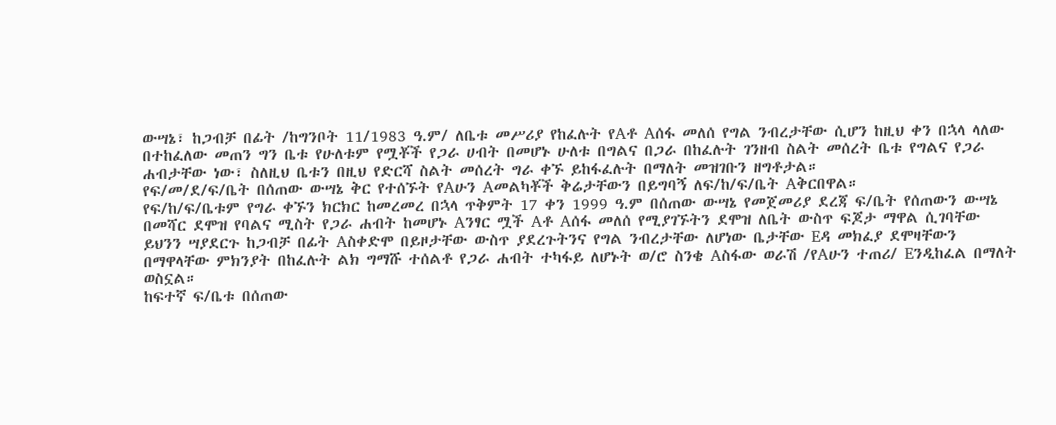ውሣኔ፣ ከጋብቻ በፊት /ከግንቦት 11/1983 ዓ.ም/ ለቤቱ መሥሪያ የከፈሉት የAቶ Aሰፋ መለሰ የግል ንብረታቸው ሲሆን ከዚህ ቀን በኋላ ላለው በተከፈለው መጠን ግን ቤቱ የሁለቱም የሟቾች የጋራ ሀብት በመሆኑ ሁለቱ በግልና በጋራ በከፈሉት ገንዘብ ስልት መሰረት ቤቱ የግልና የጋራ ሐብታቸው ነው፣ ስለዚህ ቤቱን በዚህ የድርሻ ስልት መሰረት ግራ ቀኙ ይከፋፈሉት በማለት መዝገቡን ዘግቶታል።
የፍ/መ/ደ/ፍ/ቤት በሰጠው ውሣኔ ቅር የተሰኙት የAሁን Aመልካቾች ቅሬታቸውን በይግባኝ ለፍ/ከ/ፍ/ቤት Aቅርበዋል።
የፍ/ከ/ፍ/ቤቱም የግራ ቀኙን ክርክር ከመረመረ በኋላ ጥቅምት 17 ቀን 1999 ዓ.ም በሰጠው ውሣኔ የመጀመሪያ ደረጃ ፍ/ቤት የሰጠውን ውሣኔ በመሻር ደሞዝ የባልና ሚስት የጋራ ሐብት ከመሆኑ Aንፃር ሟች Aቶ Aሰፋ መለሰ የሚያገኙትን ደሞዝ ለቤት ውስጥ ፍጆታ ማዋል ሲገባቸው ይህንን ሣያደርጉ ከጋብቻ በፊት Aስቀድሞ በይዞታቸው ውስጥ ያደረጉትንና የግል ንብረታቸው ለሆነው ቤታቸው Eዳ መክፈያ ደሞዛቸውን በማዋላቸው ምክንያት በከፈሉት ልክ ግማሹ ተሰልቶ የጋራ ሐብት ተካፋይ ለሆኑት ወ/ሮ ስንቄ Aስፋው ወራሽ /የAሁን ተጠሪ/ Eንዲከፈል በማለት ወስኗል።
ከፍተኛ ፍ/ቤቱ በሰጠው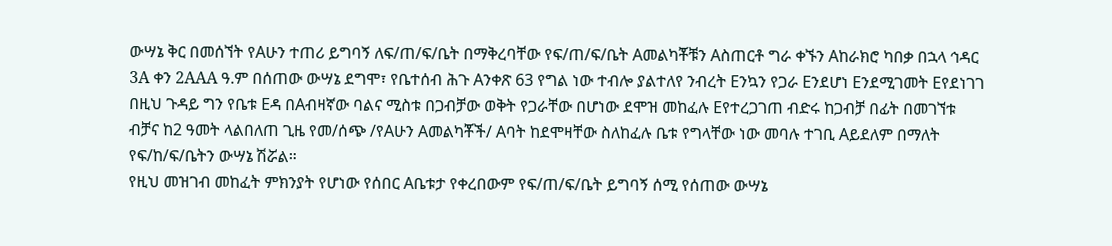ውሣኔ ቅር በመሰኘት የAሁን ተጠሪ ይግባኝ ለፍ/ጠ/ፍ/ቤት በማቅረባቸው የፍ/ጠ/ፍ/ቤት Aመልካቾቹን Aስጠርቶ ግራ ቀኙን Aከራክሮ ካበቃ በኋላ ኅዳር 3A ቀን 2AAA ዓ.ም በሰጠው ውሣኔ ደግሞ፣ የቤተሰብ ሕጉ Aንቀጽ 63 የግል ነው ተብሎ ያልተለየ ንብረት Eንኳን የጋራ Eንደሆነ Eንደሚገመት Eየደነገገ በዚህ ጉዳይ ግን የቤቱ Eዳ በAብዛኛው ባልና ሚስቱ በጋብቻው ወቅት የጋራቸው በሆነው ደሞዝ መከፈሉ Eየተረጋገጠ ብድሩ ከጋብቻ በፊት በመገኘቱ ብቻና ከ2 ዓመት ላልበለጠ ጊዜ የመ/ሰጭ /የAሁን Aመልካቾች/ Aባት ከደሞዛቸው ስለከፈሉ ቤቱ የግላቸው ነው መባሉ ተገቢ Aይደለም በማለት የፍ/ከ/ፍ/ቤትን ውሣኔ ሽሯል።
የዚህ መዝገብ መከፈት ምክንያት የሆነው የሰበር Aቤቱታ የቀረበውም የፍ/ጠ/ፍ/ቤት ይግባኝ ሰሚ የሰጠው ውሣኔ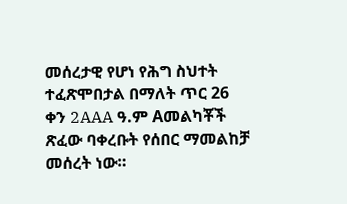መሰረታዊ የሆነ የሕግ ስህተት ተፈጽሞበታል በማለት ጥር 26 ቀን 2AAA ዓ.ም Aመልካቾች ጽፈው ባቀረቡት የሰበር ማመልከቻ መሰረት ነው።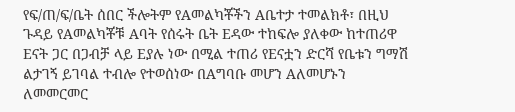የፍ/ጠ/ፍ/ቤት ሰበር ችሎትም የAመልካቾችን Aቤተታ ተመልክቶ፣ በዚህ ጉዳይ የAመልካቾቹ Aባት የሰሩት ቤት Eዳው ተከፍሎ ያለቀው ከተጠሪዋ Eናት ጋር በጋብቻ ላይ Eያሉ ነው በሚል ተጠሪ የEናቷን ድርሻ የቤቱን ግማሽ ልታገኝ ይገባል ተብሎ የተወሰነው በAግባቡ መሆን Aለመሆኑን ለመመርመር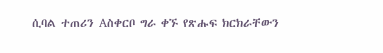ሲባል ተጠሪን Aስቀርቦ ግራ ቀኙ የጽሑፍ ክርክራቸውን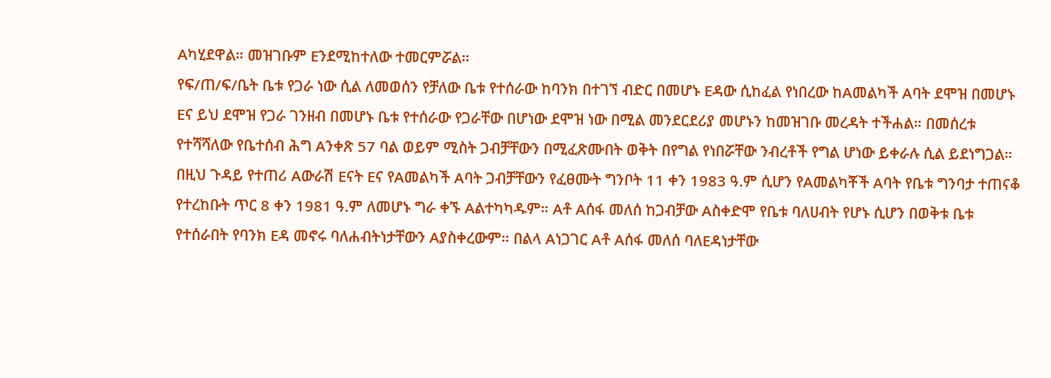Aካሂደዋል። መዝገቡም Eንደሚከተለው ተመርምሯል።
የፍ/ጠ/ፍ/ቤት ቤቱ የጋራ ነው ሲል ለመወሰን የቻለው ቤቱ የተሰራው ከባንክ በተገኘ ብድር በመሆኑ Eዳው ሲከፈል የነበረው ከAመልካች Aባት ደሞዝ በመሆኑ Eና ይህ ደሞዝ የጋራ ገንዘብ በመሆኑ ቤቱ የተሰራው የጋራቸው በሆነው ደሞዝ ነው በሚል መንደርደሪያ መሆኑን ከመዝገቡ መረዳት ተችሐል። በመሰረቱ የተሻሻለው የቤተሰብ ሕግ Aንቀጽ 57 ባል ወይም ሚስት ጋብቻቸውን በሚፈጽሙበት ወቅት በየግል የነበሯቸው ንብረቶች የግል ሆነው ይቀራሉ ሲል ይደነግጋል። በዚህ ጉዳይ የተጠሪ Aውራሽ Eናት Eና የAመልካች Aባት ጋብቻቸውን የፈፀሙት ግንቦት 11 ቀን 1983 ዓ.ም ሲሆን የAመልካቾች Aባት የቤቱ ግንባታ ተጠናቆ የተረከቡት ጥር 8 ቀን 1981 ዓ.ም ለመሆኑ ግራ ቀኙ Aልተካካዱም። Aቶ Aሰፋ መለሰ ከጋብቻው Aስቀድሞ የቤቱ ባለሀብት የሆኑ ሲሆን በወቅቱ ቤቱ የተሰራበት የባንክ Eዳ መኖሩ ባለሐብትነታቸውን Aያስቀረውም። በልላ Aነጋገር Aቶ Aሰፋ መለሰ ባለEዳነታቸው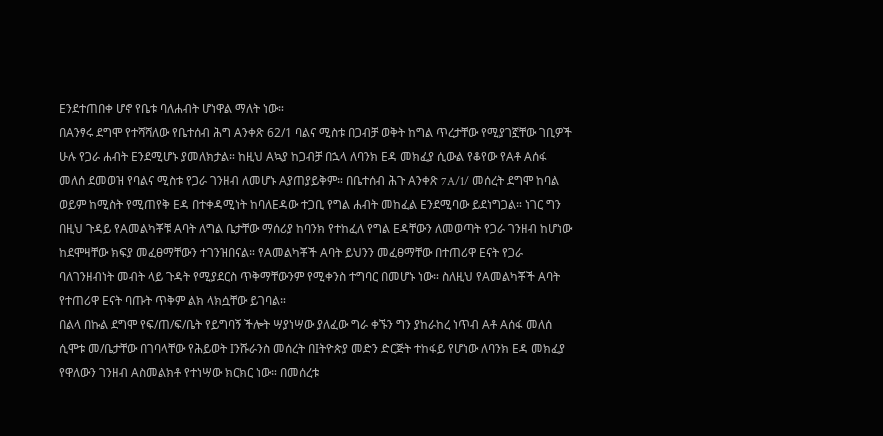Eንደተጠበቀ ሆኖ የቤቱ ባለሐብት ሆነዋል ማለት ነው።
በAንፃሩ ደግሞ የተሻሻለው የቤተሰብ ሕግ Aንቀጽ 62/1 ባልና ሚስቱ በጋብቻ ወቅት ከግል ጥረታቸው የሚያገኟቸው ገቢዎች ሁሉ የጋራ ሐብት Eንደሚሆኑ ያመለክታል። ከዚህ Aኳያ ከጋብቻ በኋላ ለባንክ Eዳ መክፈያ ሲውል የቆየው የAቶ Aሰፋ መለሰ ደመወዝ የባልና ሚስቱ የጋራ ገንዘብ ለመሆኑ Aያጠያይቅም። በቤተሰብ ሕጉ Aንቀጽ 7A/1/ መሰረት ደግሞ ከባል ወይም ከሚስት የሚጠየቅ Eዳ በተቀዳሚነት ከባለEዳው ተጋቢ የግል ሐብት መከፈል Eንደሚባው ይደነግጋል። ነገር ግን በዚህ ጉዳይ የAመልካቾቹ Aባት ለግል ቤታቸው ማሰሪያ ከባንክ የተከፈለ የግል Eዳቸውን ለመወጣት የጋራ ገንዘብ ከሆነው ከደሞዛቸው ክፍያ መፈፀማቸውን ተገንዝበናል። የAመልካቾች Aባት ይህንን መፈፀማቸው በተጠሪዋ Eናት የጋራ ባለገንዘብነት መብት ላይ ጉዳት የሚያደርስ ጥቅማቸውንም የሚቀንስ ተግባር በመሆኑ ነው። ስለዚህ የAመልካቾች Aባት የተጠሪዋ Eናት ባጡት ጥቅም ልክ ላክሷቸው ይገባል።
በልላ በኩል ደግሞ የፍ/ጠ/ፍ/ቤት የይግባኝ ችሎት ሣያነሣው ያለፈው ግራ ቀኙን ግን ያከራከረ ነጥብ Aቶ Aሰፋ መለሰ ሲሞቱ መ/ቤታቸው በገባላቸው የሕይወት Iንሹራንስ መሰረት በIትዮጵያ መድን ድርጅት ተከፋይ የሆነው ለባንክ Eዳ መክፈያ የዋለውን ገንዘብ Aስመልክቶ የተነሣው ክርክር ነው። በመሰረቱ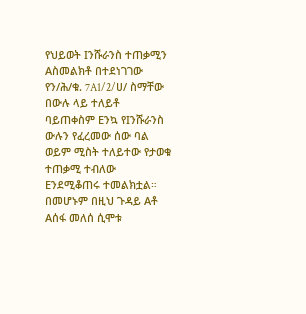የህይወት Iንሹራንስ ተጠቃሚን Aስመልክቶ በተደነገገው የን/ሕ/ቁ. 7A1/2/ሀ/ ስማቸው በውሉ ላይ ተለይቶ ባይጠቀስም Eንኳ የIንሹራንስ ውሉን የፈረመው ሰው ባል ወይም ሚስት ተለይተው የታወቁ ተጠቃሚ ተብለው Eንደሚቆጠሩ ተመልክቷል። በመሆኑም በዚህ ጉዳይ Aቶ Aሰፋ መለሰ ሲሞቱ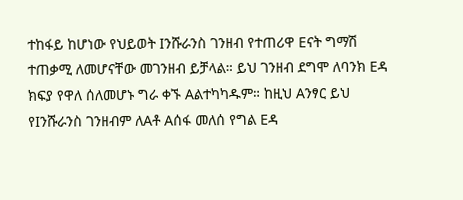ተከፋይ ከሆነው የህይወት Iንሹራንስ ገንዘብ የተጠሪዋ Eናት ግማሽ ተጠቃሚ ለመሆናቸው መገንዘብ ይቻላል። ይህ ገንዘብ ደግሞ ለባንክ Eዳ ክፍያ የዋለ ሰለመሆኑ ግራ ቀኙ Aልተካካዱም። ከዚህ Aንፃር ይህ የIንሹራንስ ገንዘብም ለAቶ Aሰፋ መለሰ የግል Eዳ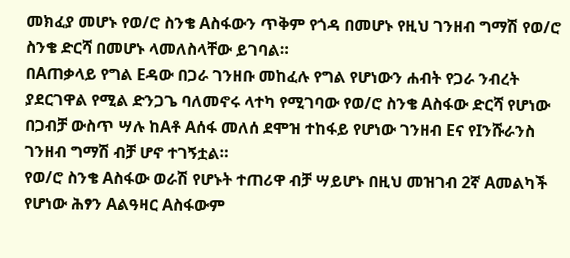መክፈያ መሆኑ የወ/ሮ ስንቄ Aስፋውን ጥቅም የጎዳ በመሆኑ የዚህ ገንዘብ ግማሽ የወ/ሮ ስንቄ ድርሻ በመሆኑ ላመለስላቸው ይገባል።
በAጠቃላይ የግል Eዳው በጋራ ገንዘቡ መከፈሉ የግል የሆነውን ሐብት የጋራ ንብረት ያደርገዋል የሚል ድንጋጌ ባለመኖሩ ላተካ የሚገባው የወ/ሮ ስንቄ Aስፋው ድርሻ የሆነው በጋብቻ ውስጥ ሣሉ ከAቶ Aሰፋ መለሰ ደሞዝ ተከፋይ የሆነው ገንዘብ Eና የIንሹራንስ ገንዘብ ግማሽ ብቻ ሆኖ ተገኝቷል።
የወ/ሮ ስንቄ Aስፋው ወራሽ የሆኑት ተጠሪዋ ብቻ ሣይሆኑ በዚህ መዝገብ 2ኛ Aመልካች የሆነው ሕፃን Aልዓዛር Aስፋውም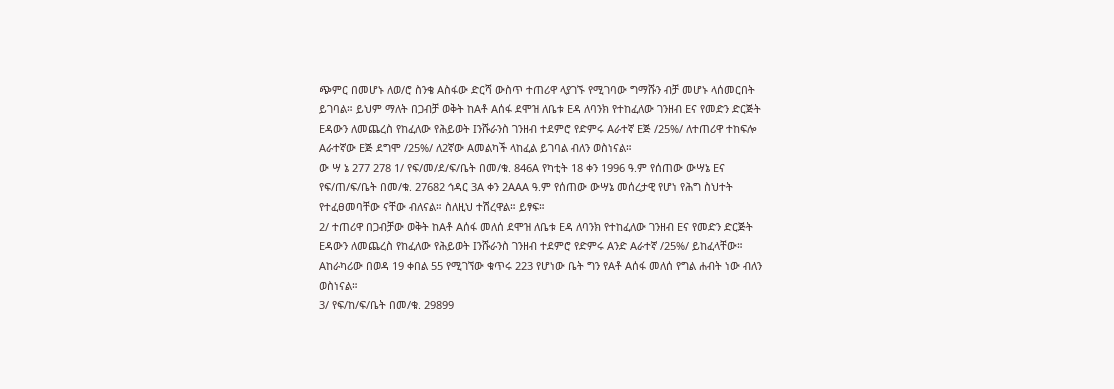ጭምር በመሆኑ ለወ/ሮ ስንቄ Aስፋው ድርሻ ውስጥ ተጠሪዋ ላያገኙ የሚገባው ግማሹን ብቻ መሆኑ ላሰመርበት ይገባል። ይህም ማለት በጋብቻ ወቅት ከAቶ Aሰፋ ደሞዝ ለቤቱ Eዳ ለባንክ የተከፈለው ገንዘብ Eና የመድን ድርጅት Eዳውን ለመጨረስ የከፈለው የሕይወት Iንሹራንስ ገንዘብ ተደምሮ የድምሩ Aራተኛ Eጅ /25%/ ለተጠሪዋ ተከፍሎ Aራተኛው Eጅ ደግሞ /25%/ ለ2ኛው Aመልካች ላከፈል ይገባል ብለን ወስነናል።
ው ሣ ኔ 277 278 1/ የፍ/መ/ደ/ፍ/ቤት በመ/ቁ. 846A የካቲት 18 ቀን 1996 ዓ.ም የሰጠው ውሣኔ Eና የፍ/ጠ/ፍ/ቤት በመ/ቁ. 27682 ኅዳር 3A ቀን 2AAA ዓ.ም የሰጠው ውሣኔ መሰረታዊ የሆነ የሕግ ስህተት የተፈፀመባቸው ናቸው ብለናል። ስለዚህ ተሽረዋል። ይፃፍ።
2/ ተጠሪዋ በጋብቻው ወቅት ከAቶ Aሰፋ መለሰ ደሞዝ ለቤቱ Eዳ ለባንክ የተከፈለው ገንዘብ Eና የመድን ድርጅት Eዳውን ለመጨረስ የከፈለው የሕይወት Iንሹራንስ ገንዘብ ተደምሮ የድምሩ Aንድ Aራተኛ /25%/ ይከፈላቸው። Aከራካሪው በወዳ 19 ቀበል 55 የሚገኘው ቁጥሩ 223 የሆነው ቤት ግን የAቶ Aሰፋ መለሰ የግል ሐብት ነው ብለን ወስነናል።
3/ የፍ/ከ/ፍ/ቤት በመ/ቁ. 29899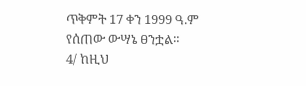ጥቅምት 17 ቀን 1999 ዓ.ም የሰጠው ውሣኔ ፀንቷል።
4/ ከዚህ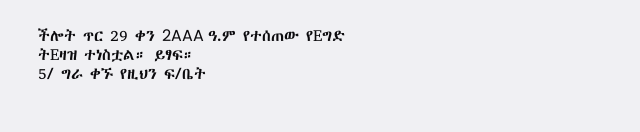ችሎት ጥር 29 ቀን 2AAA ዓ.ም የተሰጠው የEግድ ትEዛዝ ተነስቷል። ይፃፍ።
5/ ግራ ቀኙ የዚህን ፍ/ቤት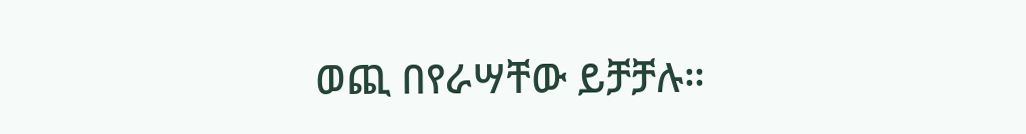ወጪ በየራሣቸው ይቻቻሉ።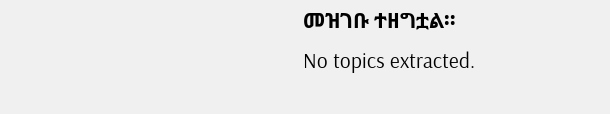መዝገቡ ተዘግቷል።
No topics extracted.